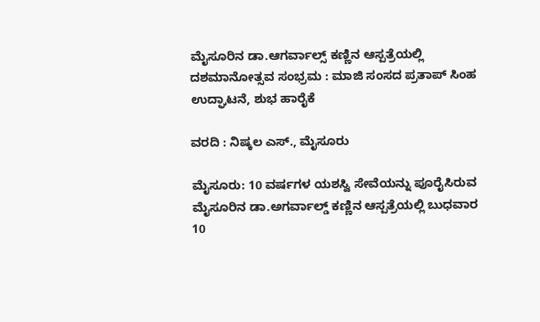ಮೈಸೂರಿನ ಡಾ.ಆಗರ್ವಾಲ್ಸ್ ಕಣ್ಣಿನ ಆಸ್ಪತ್ರೆಯಲ್ಲಿ ದಶಮಾನೋತ್ಸವ ಸಂಭ್ರಮ : ಮಾಜಿ ಸಂಸದ ಪ್ರತಾಪ್ ಸಿಂಹ ಉದ್ಘಾಟನೆ, ಶುಭ ಹಾರೈಕೆ

ವರದಿ : ನಿಷ್ಕಲ ಎಸ್., ಮೈಸೂರು

ಮೈಸೂರು: 10 ವರ್ಷಗಳ ಯಶಸ್ವಿ ಸೇವೆಯನ್ನು ಪೂರೈಸಿರುವ ಮೈಸೂರಿನ ಡಾ.ಅಗರ್ವಾಲ್ಡ್ ಕಣ್ಣಿನ ಆಸ್ಪತ್ರೆಯಲ್ಲಿ ಬುಧವಾರ 10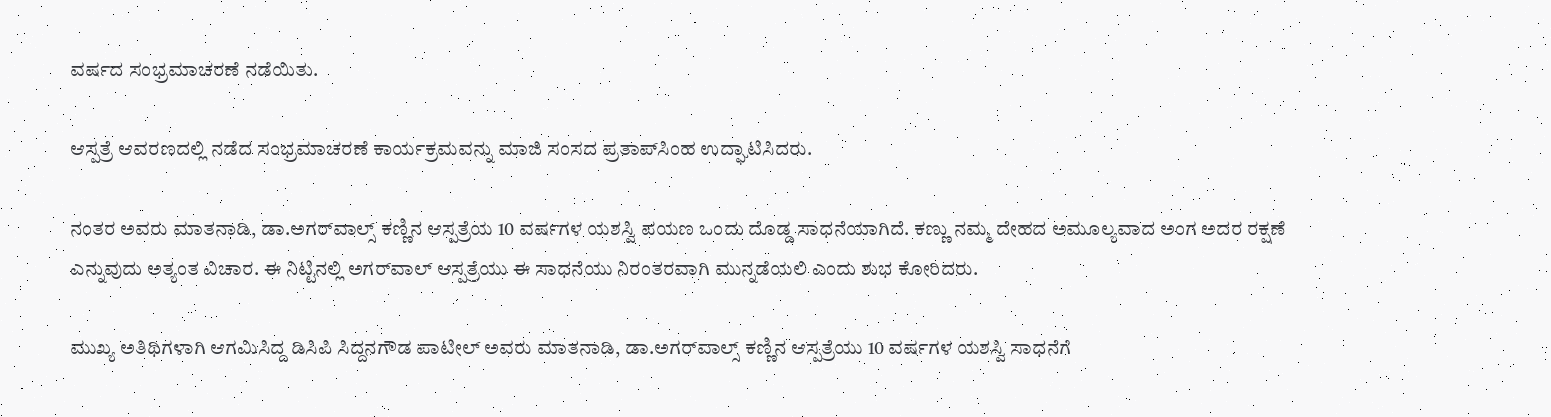ವರ್ಷದ ಸಂಭ್ರಮಾಚರಣೆ ನಡೆಯಿತು.

ಆಸ್ಪತ್ರೆ ಆವರಣದಲ್ಲಿ ನಡೆದ ಸಂಭ್ರಮಾಚರಣೆ ಕಾರ್ಯಕ್ರಮವನ್ನು ಮಾಜಿ ಸಂಸದ ಪ್ರತಾಪ್‌ಸಿಂಹ ಉದ್ಘಾಟಿಸಿದರು.

ನಂತರ ಅವರು ಮಾತನಾಡಿ, ಡಾ.ಅಗರ್‌ವಾಲ್ಸ್ ಕಣ್ಣಿನ ಆಸ್ಪತ್ರೆಯ 10 ವರ್ಷಗಳ ಯಶಸ್ವಿ ಪಯಣ ಒಂದು ದೊಡ್ಡ ಸಾಧನೆಯಾಗಿದೆ. ಕಣ್ಣು ನಮ್ಮ ದೇಹದ ಅಮೂಲ್ಯವಾದ ಅಂಗ ಅದರ ರಕ್ಷಣೆ ಎನ್ನುವುದು ಅತ್ಯಂತ ವಿಚಾರ. ಈ ನಿಟ್ಟಿನಲ್ಲಿ ಅಗರ್‌ವಾಲ್ ಆಸ್ಪತ್ರೆಯು ಈ ಸಾಧನೆಯು ನಿರಂತರವಾಗಿ ಮುನ್ನಡೆಯಲಿ ಎಂದು ಶುಭ ಕೋರಿದರು.

ಮುಖ್ಯ ಅತಿಥಿಗಳಾಗಿ ಆಗಮಿಸಿದ್ದ ಡಿಸಿಪಿ ಸಿದ್ದನಗೌಡ ಪಾಟೀಲ್ ಅವರು ಮಾತನಾಡಿ, ಡಾ.ಅಗರ್‌ವಾಲ್ಸ್ ಕಣ್ಣಿನ ಆಸ್ಪತ್ರೆಯು 10 ವರ್ಷಗಳ ಯಶಸ್ವಿ ಸಾಧನೆಗೆ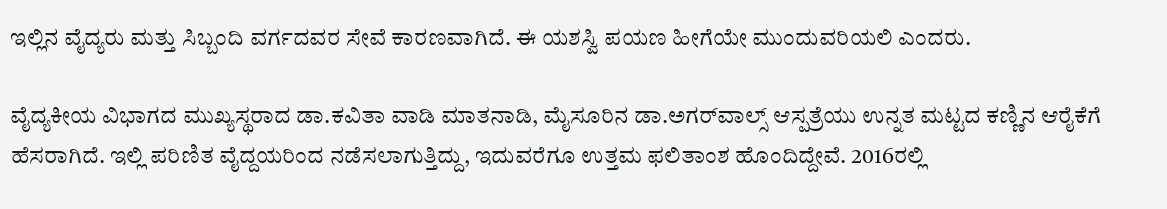ಇಲ್ಲಿನ ವೈದ್ಯರು ಮತ್ತು ಸಿಬ್ಬಂದಿ ವರ್ಗದವರ ಸೇವೆ ಕಾರಣವಾಗಿದೆ. ಈ ಯಶಸ್ವಿ ಪಯಣ ಹೀಗೆಯೇ ಮುಂದುವರಿಯಲಿ ಎಂದರು.

ವೈದ್ಯಕೀಯ ವಿಭಾಗದ ಮುಖ್ಯಸ್ಥರಾದ ಡಾ.ಕವಿತಾ ವಾಡಿ ಮಾತನಾಡಿ, ಮೈಸೂರಿನ ಡಾ.ಅಗರ್‌ವಾಲ್ಸ್ ಆಸ್ಪತ್ರೆಯು ಉನ್ನತ ಮಟ್ಟದ ಕಣ್ಣಿನ ಆರೈಕೆಗೆ ಹೆಸರಾಗಿದೆ. ಇಲ್ಲಿ ಪರಿಣಿತ ವೈದ್ದಯರಿಂದ ನಡೆಸಲಾಗುತ್ತಿದ್ದು, ಇದುವರೆಗೂ ಉತ್ತಮ ಫಲಿತಾಂಶ ಹೊಂದಿದ್ದೇವೆ. 2016ರಲ್ಲಿ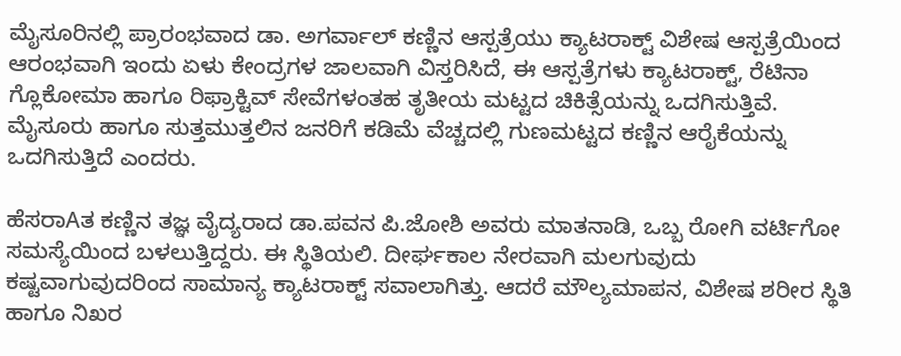ಮೈಸೂರಿನಲ್ಲಿ ಪ್ರಾರಂಭವಾದ ಡಾ. ಅಗರ್ವಾಲ್ ಕಣ್ಣಿನ ಆಸ್ಪತ್ರೆಯು ಕ್ಯಾಟರಾಕ್ಟ್ ವಿಶೇಷ ಆಸ್ಪತ್ರೆಯಿಂದ ಆರಂಭವಾಗಿ ಇಂದು ಏಳು ಕೇಂದ್ರಗಳ ಜಾಲವಾಗಿ ವಿಸ್ತರಿಸಿದೆ, ಈ ಆಸ್ಪತ್ರೆಗಳು ಕ್ಯಾಟರಾಕ್ಟ್, ರೆಟಿನಾ ಗ್ಲೊಕೋಮಾ ಹಾಗೂ ರಿಫ್ರಾಕ್ಟಿವ್ ಸೇವೆಗಳಂತಹ ತೃತೀಯ ಮಟ್ಟದ ಚಿಕಿತ್ಸೆಯನ್ನು ಒದಗಿಸುತ್ತಿವೆ. ಮೈಸೂರು ಹಾಗೂ ಸುತ್ತಮುತ್ತಲಿನ ಜನರಿಗೆ ಕಡಿಮೆ ವೆಚ್ಚದಲ್ಲಿ ಗುಣಮಟ್ಟದ ಕಣ್ಣಿನ ಆರೈಕೆಯನ್ನು ಒದಗಿಸುತ್ತಿದೆ ಎಂದರು.

ಹೆಸರಾAತ ಕಣ್ಣಿನ ತಜ್ಞ ವೈದ್ಯರಾದ ಡಾ.ಪವನ ಪಿ.ಜೋಶಿ ಅವರು ಮಾತನಾಡಿ, ಒಬ್ಬ ರೋಗಿ ವರ್ಟಿಗೋ ಸಮಸ್ಯೆಯಿಂದ ಬಳಲುತ್ತಿದ್ದರು. ಈ ಸ್ಥಿತಿಯಲಿ. ದೀರ್ಘಕಾಲ ನೇರವಾಗಿ ಮಲಗುವುದು ಕಷ್ಟವಾಗುವುದರಿಂದ ಸಾಮಾನ್ಯ ಕ್ಯಾಟರಾಕ್ಟ್ ಸವಾಲಾಗಿತ್ತು. ಆದರೆ ಮೌಲ್ಯಮಾಪನ, ವಿಶೇಷ ಶರೀರ ಸ್ಥಿತಿ ಹಾಗೂ ನಿಖರ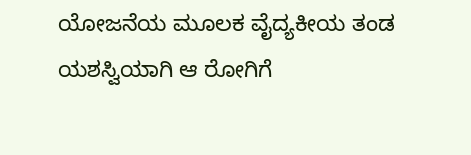ಯೋಜನೆಯ ಮೂಲಕ ವೈದ್ಯಕೀಯ ತಂಡ ಯಶಸ್ವಿಯಾಗಿ ಆ ರೋಗಿಗೆ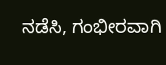ನಡೆಸಿ, ಗಂಭೀರವಾಗಿ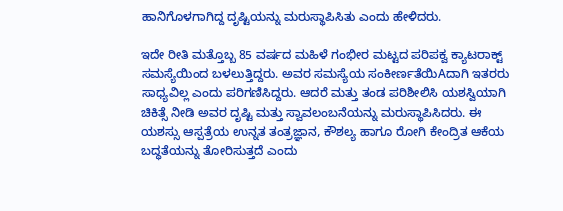ಹಾನಿಗೊಳಗಾಗಿದ್ದ ದೃಷ್ಟಿಯನ್ನು ಮರುಸ್ಥಾಪಿಸಿತು ಎಂದು ಹೇಳಿದರು.

ಇದೇ ರೀತಿ ಮತ್ತೊಬ್ಬ 85 ವರ್ಷದ ಮಹಿಳೆ ಗಂಭೀರ ಮಟ್ಟದ ಪರಿಪಕ್ವ ಕ್ಯಾಟರಾಕ್ಟ್ ಸಮಸ್ಯೆಯಿಂದ ಬಳಲುತ್ತಿದ್ದರು. ಅವರ ಸಮಸ್ಯೆಯ ಸಂಕೀರ್ಣತೆಯಿAದಾಗಿ ಇತರರು ಸಾಧ್ಯವಿಲ್ಲ ಎಂದು ಪರಿಗಣಿಸಿದ್ದರು. ಆದರೆ ಮತ್ತು ತಂಡ ಪರಿಶೀಲಿಸಿ ಯಶಸ್ವಿಯಾಗಿ ಚಿಕಿತ್ಸೆ ನೀಡಿ ಅವರ ದೃಷ್ಟಿ ಮತ್ತು ಸ್ವಾವಲಂಬನೆಯನ್ನು ಮರುಸ್ಥಾಪಿಸಿದರು. ಈ ಯಶಸ್ಸು ಆಸ್ಪತ್ರೆಯ ಉನ್ನತ ತಂತ್ರಜ್ಞಾನ, ಕೌಶಲ್ಯ ಹಾಗೂ ರೋಗಿ ಕೇಂದ್ರಿತ ಆಕೆಯ ಬದ್ಧತೆಯನ್ನು ತೋರಿಸುತ್ತದೆ ಎಂದು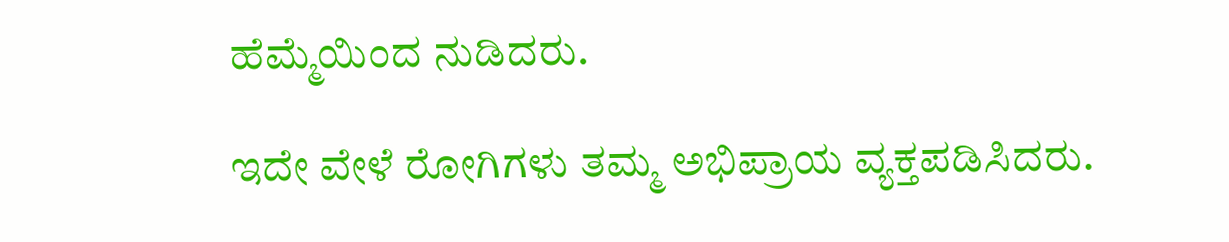ಹೆಮ್ಮೆಯಿಂದ ನುಡಿದರು.

ಇದೇ ವೇಳೆ ರೋಗಿಗಳು ತಮ್ಮ ಅಭಿಪ್ರಾಯ ವ್ಯಕ್ತಪಡಿಸಿದರು.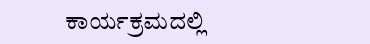ಕಾರ್ಯಕ್ರಮದಲ್ಲಿ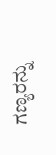ಗಣ್ಯರನ್ನು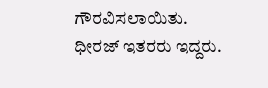ಗೌರವಿಸಲಾಯಿತು. ಧೀರಜ್ ಇತರರು ಇದ್ದರು.